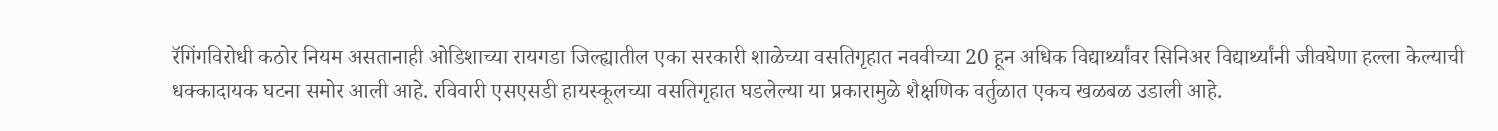रॅगिंगविरोधी कठोर नियम असतानाही ओडिशाच्या रायगडा जिल्ह्यातील एका सरकारी शाळेच्या वसतिगृहात नववीच्या 20 हून अधिक विद्यार्थ्यांवर सिनिअर विद्यार्थ्यांनी जीवघेणा हल्ला केल्याची धक्कादायक घटना समोर आली आहे. रविवारी एसएसडी हायस्कूलच्या वसतिगृहात घडलेल्या या प्रकारामुळे शैक्षणिक वर्तुळात एकच खळबळ उडाली आहे.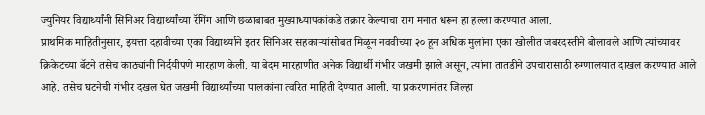ज्युनियर विद्यार्थ्यांनी सिनिअर विद्यार्थ्यांच्या रॅगिंग आणि छळाबाबत मुख्याध्यापकांकडे तक्रार केल्याचा राग मनात धरून हा हल्ला करण्यात आला.
प्राथमिक माहितीनुसार, इयत्ता दहावीच्या एका विद्यार्थ्याने इतर सिनिअर सहकाऱ्यांसोबत मिळून नववीच्या २० हून अधिक मुलांना एका खोलीत जबरदस्तीने बोलावले आणि त्यांच्यावर क्रिकेटच्या बॅटने तसेच काठ्यांनी निर्दयीपणे मारहाण केली. या बेदम मारहाणीत अनेक विद्यार्थी गंभीर जखमी झाले असून, त्यांना तातडीने उपचारासाठी रुग्णालयात दाखल करण्यात आले आहे. तसेच घटनेची गंभीर दखल घेत जखमी विद्यार्थ्यांच्या पालकांना त्वरित माहिती देण्यात आली. या प्रकरणानंतर जिल्हा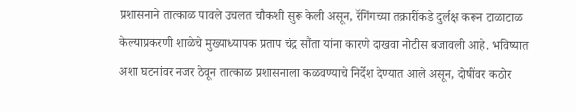प्रशासनाने तात्काळ पावले उचलत चौकशी सुरू केली असून, रॅगिंगच्या तक्रारींकडे दुर्लक्ष करून टाळाटाळ केल्याप्रकरणी शाळेचे मुख्याध्यापक प्रताप चंद्र सौंता यांना कारणे दाखवा नोटीस बजावली आहे. भविष्यात अशा घटनांवर नजर ठेवून तात्काळ प्रशासनाला कळवण्याचे निर्देश देण्यात आले असून, दोषींवर कठोर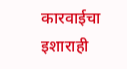कारवाईचा इशाराही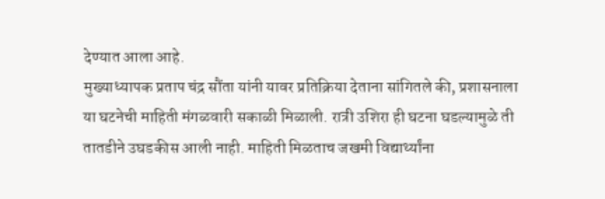देण्यात आला आहे.
मुख्याध्यापक प्रताप चंद्र सौंता यांनी यावर प्रतिक्रिया देताना सांगितले की, प्रशासनाला या घटनेची माहिती मंगळवारी सकाळी मिळाली. रात्री उशिरा ही घटना घडल्यामुळे ती तातडीने उघडकीस आली नाही. माहिती मिळताच जखमी विद्यार्थ्यांना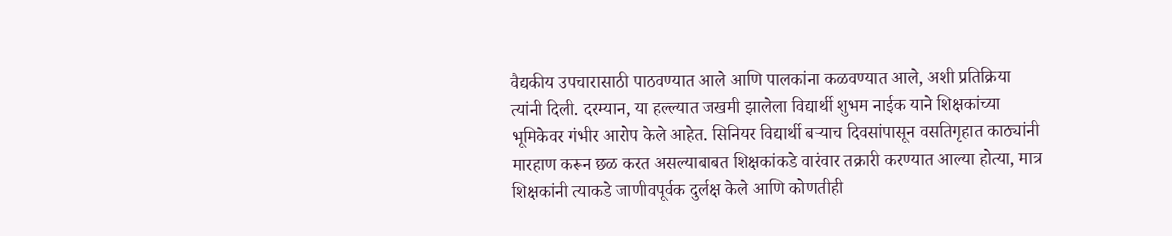वैद्यकीय उपचारासाठी पाठवण्यात आले आणि पालकांना कळवण्यात आले, अशी प्रतिक्रिया त्यांनी दिली. दरम्यान, या हल्ल्यात जखमी झालेला विद्यार्थी शुभम नाईक याने शिक्षकांच्या भूमिकेवर गंभीर आरोप केले आहेत. सिनियर विद्यार्थी बऱ्याच दिवसांपासून वसतिगृहात काठ्यांनी मारहाण करून छळ करत असल्याबाबत शिक्षकांकडे वारंवार तक्रारी करण्यात आल्या होत्या, मात्र शिक्षकांनी त्याकडे जाणीवपूर्वक दुर्लक्ष केले आणि कोणतीही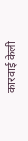कारवाई केली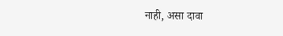नाही, असा दावा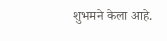शुभमने केला आहे.